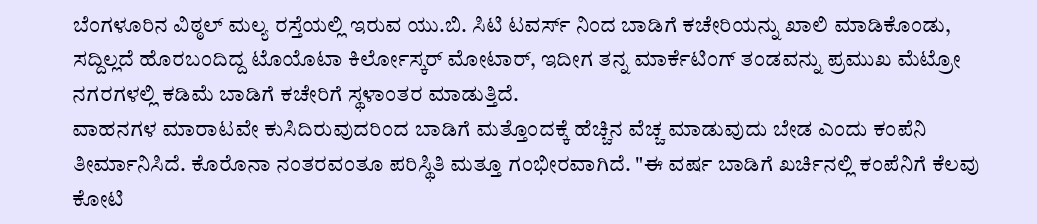ಬೆಂಗಳೂರಿನ ವಿಠ್ಠಲ್ ಮಲ್ಯ ರಸ್ತೆಯಲ್ಲಿ ಇರುವ ಯು.ಬಿ. ಸಿಟಿ ಟವರ್ಸ್ ನಿಂದ ಬಾಡಿಗೆ ಕಚೇರಿಯನ್ನು ಖಾಲಿ ಮಾಡಿಕೊಂಡು, ಸದ್ದಿಲ್ಲದೆ ಹೊರಬಂದಿದ್ದ ಟೊಯೊಟಾ ಕಿರ್ಲೋಸ್ಕರ್ ಮೋಟಾರ್, ಇದೀಗ ತನ್ನ ಮಾರ್ಕೆಟಿಂಗ್ ತಂಡವನ್ನು ಪ್ರಮುಖ ಮೆಟ್ರೋ ನಗರಗಳಲ್ಲಿ ಕಡಿಮೆ ಬಾಡಿಗೆ ಕಚೇರಿಗೆ ಸ್ಥಳಾಂತರ ಮಾಡುತ್ತಿದೆ.
ವಾಹನಗಳ ಮಾರಾಟವೇ ಕುಸಿದಿರುವುದರಿಂದ ಬಾಡಿಗೆ ಮತ್ತೊಂದಕ್ಕೆ ಹೆಚ್ಚಿನ ವೆಚ್ಚ ಮಾಡುವುದು ಬೇಡ ಎಂದು ಕಂಪೆನಿ ತೀರ್ಮಾನಿಸಿದೆ. ಕೊರೊನಾ ನಂತರವಂತೂ ಪರಿಸ್ಥಿತಿ ಮತ್ತೂ ಗಂಭೀರವಾಗಿದೆ. "ಈ ವರ್ಷ ಬಾಡಿಗೆ ಖರ್ಚಿನಲ್ಲಿ ಕಂಪೆನಿಗೆ ಕೆಲವು ಕೋಟಿ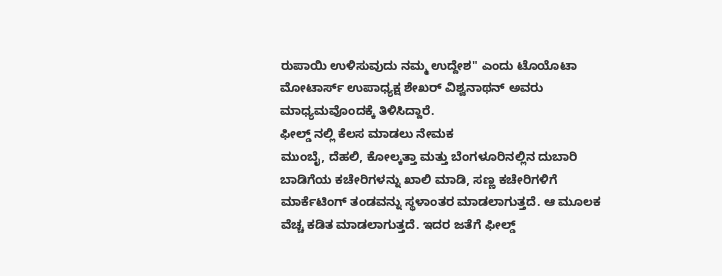ರುಪಾಯಿ ಉಳಿಸುವುದು ನಮ್ಮ ಉದ್ದೇಶ" ಎಂದು ಟೊಯೊಟಾ ಮೋಟಾರ್ಸ್ ಉಪಾಧ್ಯಕ್ಷ ಶೇಖರ್ ವಿಶ್ವನಾಥನ್ ಅವರು ಮಾಧ್ಯಮವೊಂದಕ್ಕೆ ತಿಳಿಸಿದ್ದಾರೆ.
ಫೀಲ್ಡ್ ನಲ್ಲಿ ಕೆಲಸ ಮಾಡಲು ನೇಮಕ
ಮುಂಬೈ, ದೆಹಲಿ, ಕೋಲ್ಕತ್ತಾ ಮತ್ತು ಬೆಂಗಳೂರಿನಲ್ಲಿನ ದುಬಾರಿ ಬಾಡಿಗೆಯ ಕಚೇರಿಗಳನ್ನು ಖಾಲಿ ಮಾಡಿ, ಸಣ್ಣ ಕಚೇರಿಗಳಿಗೆ ಮಾರ್ಕೆಟಿಂಗ್ ತಂಡವನ್ನು ಸ್ಥಳಾಂತರ ಮಾಡಲಾಗುತ್ತದೆ. ಆ ಮೂಲಕ ವೆಚ್ಚ ಕಡಿತ ಮಾಡಲಾಗುತ್ತದೆ. ಇದರ ಜತೆಗೆ ಫೀಲ್ಡ್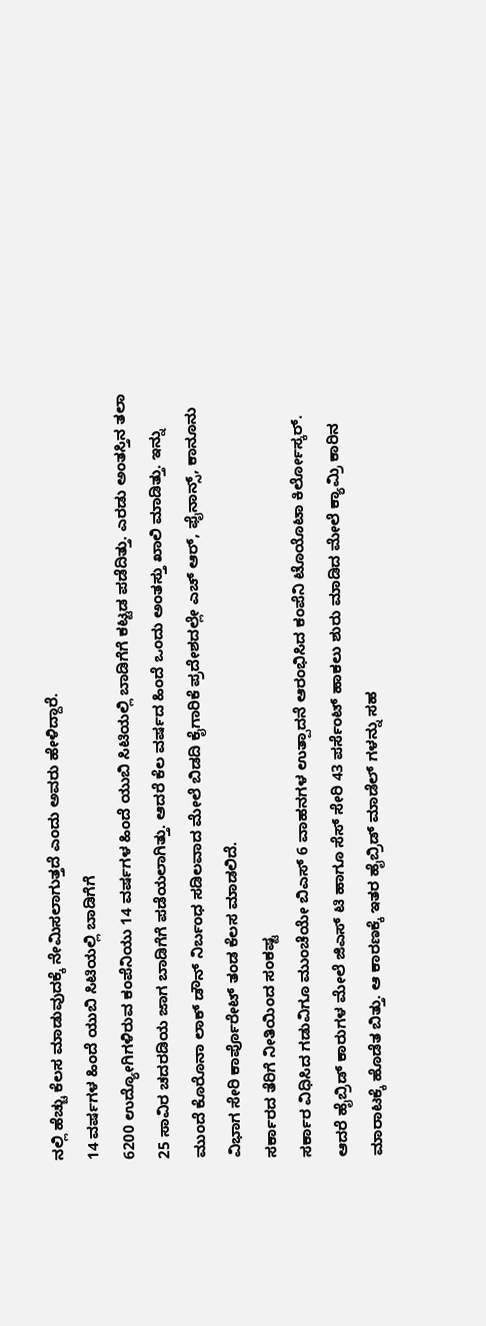ನಲ್ಲಿ ಹೆಚ್ಚು ಕೆಲಸ ಮಾಡುವುದಕ್ಕೆ ನೇಮಿಸಲಾಗುತ್ತದೆ ಎಂದು ಅವರು ಹೇಳಿದ್ದಾರೆ.
14 ವರ್ಷಗಳ ಹಿಂದೆ ಯುಬಿ ಸಿಟಿಯಲ್ಲಿ ಬಾಡಿಗೆಗೆ
6200 ಉದ್ಯೋಗಿಗಳಿರುವ ಕಂಪೆನಿಯು 14 ವರ್ಷಗಳ ಹಿಂದೆ ಯುಬಿ ಸಿಟಿಯಲ್ಲಿ ಬಾಡಿಗೆಗೆ ಕಟ್ಟಡ ಪಡೆದಿತ್ತು. ಎರಡು ಅಂತಸ್ತಿನ ತಲಾ 25 ಸಾವಿರ ಚದರಡಿಯ ಜಾಗ ಬಾಡಿಗೆಗೆ ಪಡೆಯಲಾಗಿತ್ತು. ಆದರೆ ಕೆಲ ವರ್ಷದ ಹಿಂದೆ ಒಂದು ಅಂತಸ್ತು ಖಾಲಿ ಮಾಡಿತ್ತು. ಇನ್ನು ಮುಂದೆ ಕೊರೊನಾ ಲಾಕ್ ಡೌನ್ ನಿರ್ಬಂಧ ಸಡಿಲವಾದ ಮೇಲೆ ಬಿಡದಿ ಕೈಗಾರಿಕೆ ಪ್ರದೇಶದಲ್ಲೇ ಎಚ್ ಆರ್, ಫೈನಾನ್ಸ್, ಕಾನೂನು ವಿಭಾಗ ಸೇರಿ ಕಾರ್ಪೊರೇಟ್ ತಂಡ ಕೆಲಸ ಮಾಡಲಿದೆ.
ಸರ್ಕಾರದ ತೆರಿಗೆ ನೀತಿಯಿಂದ ಸಂಕಷ್ಟ
ಸರ್ಕಾರ ವಿಧಿಸಿದ ಗಡುವಿಗೂ ಮುಂಚೆಯೇ ಬಿಎಸ್ 6 ವಾಹನಗಳ ಉತ್ಪಾದನೆ ಆರಂಭಿಸಿದ ಕಂಪೆನಿ ಟೊಯೊಟಾ ಕಿರ್ಲೋಸ್ಕರ್. ಆದರೆ ಹೈಬ್ರಿಡ್ ಕಾರುಗಳ ಮೇಲೆ ಜಿಎಸ್ ಟಿ ಹಾಗೂ ಸೆಸ್ ಸೇರಿ 43 ಪರ್ಸೆಂಟ್ ಹಾಕಲು ಶುರು ಮಾಡಿದ ಮೇಲೆ ಕ್ಯಾಮ್ರಿ ಕಾರಿನ ಮಾರಾಟಕ್ಕೆ ಹೊಡೆತ ಬಿತ್ತು. ಆ ಕಾರಣಕ್ಕೆ ಇತರ ಹೈಬ್ರಿಡ್ ಮಾಡೆಲ್ ಗಳನ್ನು ಸಹ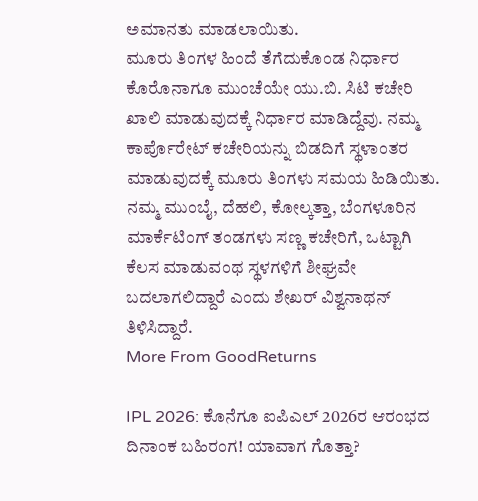ಅಮಾನತು ಮಾಡಲಾಯಿತು.
ಮೂರು ತಿಂಗಳ ಹಿಂದೆ ತೆಗೆದುಕೊಂಡ ನಿರ್ಧಾರ
ಕೊರೊನಾಗೂ ಮುಂಚೆಯೇ ಯು.ಬಿ. ಸಿಟಿ ಕಚೇರಿ ಖಾಲಿ ಮಾಡುವುದಕ್ಕೆ ನಿರ್ಧಾರ ಮಾಡಿದ್ದೆವು. ನಮ್ಮ ಕಾರ್ಪೊರೇಟ್ ಕಚೇರಿಯನ್ನು ಬಿಡದಿಗೆ ಸ್ಥಳಾಂತರ ಮಾಡುವುದಕ್ಕೆ ಮೂರು ತಿಂಗಳು ಸಮಯ ಹಿಡಿಯಿತು. ನಮ್ಮ ಮುಂಬೈ, ದೆಹಲಿ, ಕೋಲ್ಕತ್ತಾ, ಬೆಂಗಳೂರಿನ ಮಾರ್ಕೆಟಿಂಗ್ ತಂಡಗಳು ಸಣ್ಣ ಕಚೇರಿಗೆ, ಒಟ್ಟಾಗಿ ಕೆಲಸ ಮಾಡುವಂಥ ಸ್ಥಳಗಳಿಗೆ ಶೀಘ್ರವೇ ಬದಲಾಗಲಿದ್ದಾರೆ ಎಂದು ಶೇಖರ್ ವಿಶ್ವನಾಥನ್ ತಿಳಿಸಿದ್ದಾರೆ.
More From GoodReturns

IPL 2026: ಕೊನೆಗೂ ಐಪಿಎಲ್ 2026ರ ಆರಂಭದ ದಿನಾಂಕ ಬಹಿರಂಗ! ಯಾವಾಗ ಗೊತ್ತಾ?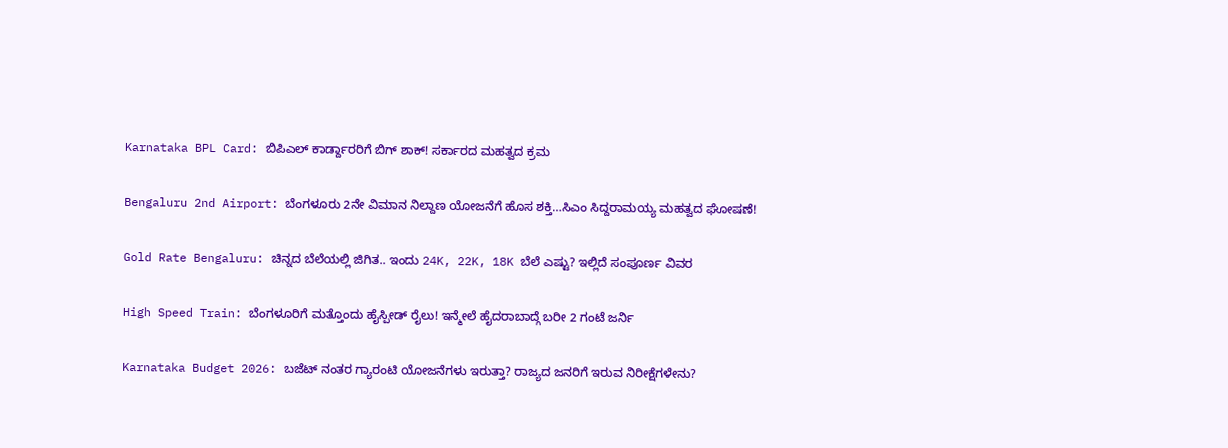Karnataka BPL Card: ಬಿಪಿಎಲ್ ಕಾರ್ಡ್ದಾರರಿಗೆ ಬಿಗ್ ಶಾಕ್! ಸರ್ಕಾರದ ಮಹತ್ವದ ಕ್ರಮ

Bengaluru 2nd Airport: ಬೆಂಗಳೂರು 2ನೇ ವಿಮಾನ ನಿಲ್ದಾಣ ಯೋಜನೆಗೆ ಹೊಸ ಶಕ್ತಿ…ಸಿಎಂ ಸಿದ್ದರಾಮಯ್ಯ ಮಹತ್ವದ ಘೋಷಣೆ!

Gold Rate Bengaluru: ಚಿನ್ನದ ಬೆಲೆಯಲ್ಲಿ ಜಿಗಿತ.. ಇಂದು 24K, 22K, 18K ಬೆಲೆ ಎಷ್ಟು? ಇಲ್ಲಿದೆ ಸಂಪೂರ್ಣ ವಿವರ

High Speed Train: ಬೆಂಗಳೂರಿಗೆ ಮತ್ತೊಂದು ಹೈಸ್ಪೀಡ್ ರೈಲು! ಇನ್ಮೇಲೆ ಹೈದರಾಬಾದ್ಗೆ ಬರೀ 2 ಗಂಟೆ ಜರ್ನಿ

Karnataka Budget 2026: ಬಜೆಟ್ ನಂತರ ಗ್ಯಾರಂಟಿ ಯೋಜನೆಗಳು ಇರುತ್ತಾ? ರಾಜ್ಯದ ಜನರಿಗೆ ಇರುವ ನಿರೀಕ್ಷೆಗಳೇನು?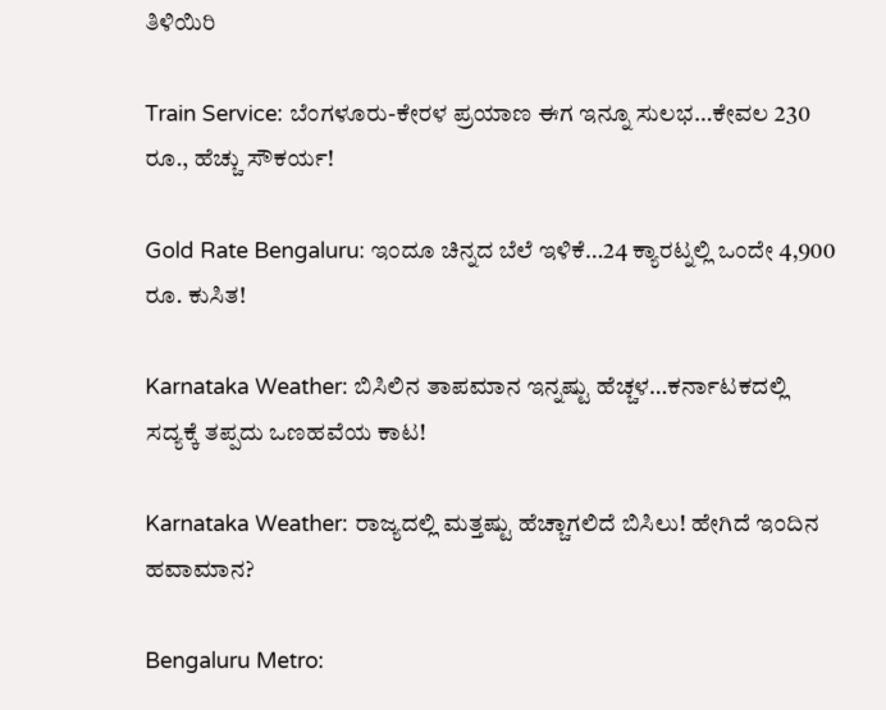ತಿಳಿಯಿರಿ

Train Service: ಬೆಂಗಳೂರು-ಕೇರಳ ಪ್ರಯಾಣ ಈಗ ಇನ್ನೂ ಸುಲಭ…ಕೇವಲ 230 ರೂ., ಹೆಚ್ಚು ಸೌಕರ್ಯ!

Gold Rate Bengaluru: ಇಂದೂ ಚಿನ್ನದ ಬೆಲೆ ಇಳಿಕೆ…24 ಕ್ಯಾರಟ್ನಲ್ಲಿ ಒಂದೇ 4,900 ರೂ. ಕುಸಿತ!

Karnataka Weather: ಬಿಸಿಲಿನ ತಾಪಮಾನ ಇನ್ನಷ್ಟು ಹೆಚ್ಚಳ…ಕರ್ನಾಟಕದಲ್ಲಿ ಸದ್ಯಕ್ಕೆ ತಪ್ಪದು ಒಣಹವೆಯ ಕಾಟ!

Karnataka Weather: ರಾಜ್ಯದಲ್ಲಿ ಮತ್ತಷ್ಟು ಹೆಚ್ಚಾಗಲಿದೆ ಬಿಸಿಲು! ಹೇಗಿದೆ ಇಂದಿನ ಹವಾಮಾನ?

Bengaluru Metro: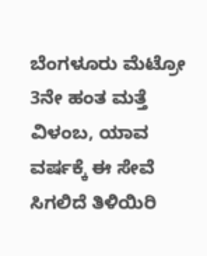ಬೆಂಗಳೂರು ಮೆಟ್ರೋ 3ನೇ ಹಂತ ಮತ್ತೆ ವಿಳಂಬ, ಯಾವ ವರ್ಷಕ್ಕೆ ಈ ಸೇವೆ ಸಿಗಲಿದೆ ತಿಳಿಯಿರಿ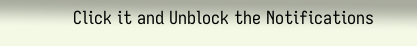Click it and Unblock the Notifications